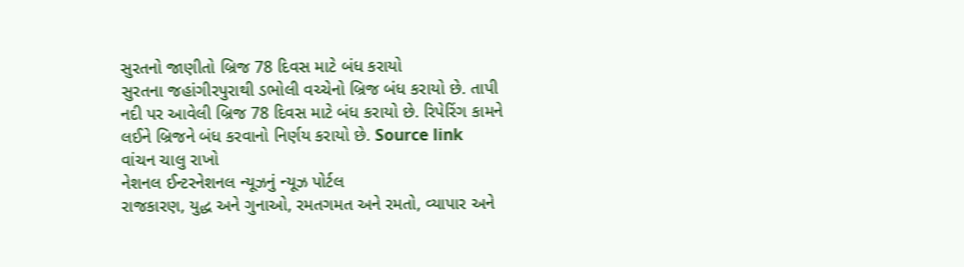સુરતનો જાણીતો બ્રિજ 78 દિવસ માટે બંધ કરાયો
સુરતના જહાંગીરપુરાથી ડભોલી વચ્ચેનો બ્રિજ બંધ કરાયો છે. તાપી નદી પર આવેલી બ્રિજ 78 દિવસ માટે બંધ કરાયો છે. રિપેરિંગ કામને લઈને બ્રિજને બંધ કરવાનો નિર્ણય કરાયો છે. Source link
વાંચન ચાલુ રાખો
નેશનલ ઈન્ટરનેશનલ ન્યૂઝનું ન્યૂઝ પોર્ટલ
રાજકારણ, યુદ્ધ અને ગુનાઓ, રમતગમત અને રમતો, વ્યાપાર અને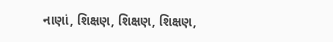નાણાં, શિક્ષણ, શિક્ષણ, શિક્ષણ,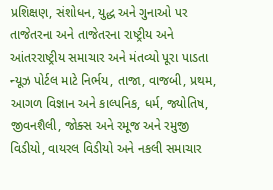પ્રશિક્ષણ, સંશોધન, યુદ્ધ અને ગુનાઓ પર તાજેતરના અને તાજેતરના રાષ્ટ્રીય અને આંતરરાષ્ટ્રીય સમાચાર અને મંતવ્યો પૂરા પાડતા ન્યૂઝ પોર્ટલ માટે નિર્ભય, તાજા, વાજબી, પ્રથમ, આગળ વિજ્ઞાન અને કાલ્પનિક, ધર્મ, જ્યોતિષ, જીવનશૈલી, જોક્સ અને રમૂજ અને રમુજી વિડીયો, વાયરલ વિડીયો અને નકલી સમાચાર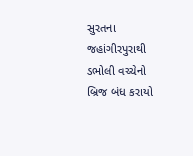સુરતના જહાંગીરપુરાથી ડભોલી વચ્ચેનો બ્રિજ બંધ કરાયો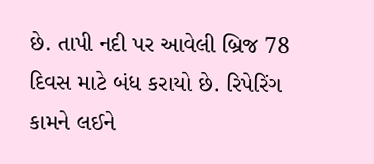છે. તાપી નદી પર આવેલી બ્રિજ 78 દિવસ માટે બંધ કરાયો છે. રિપેરિંગ કામને લઈને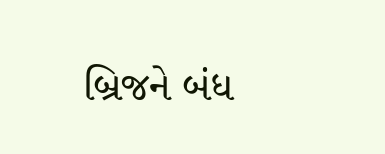બ્રિજને બંધ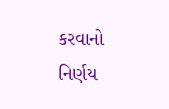કરવાનો નિર્ણય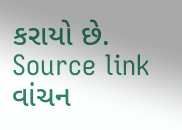કરાયો છે. Source link
વાંચન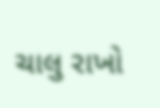ચાલુ રાખો